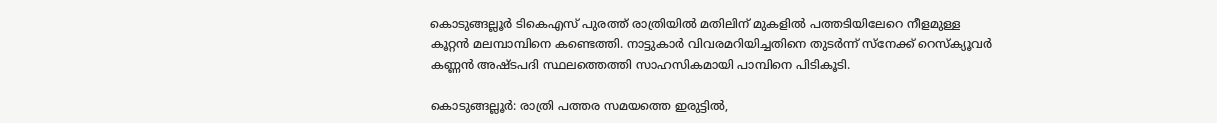കൊടുങ്ങല്ലൂർ ടികെഎസ് പുരത്ത് രാത്രിയിൽ മതിലിന് മുകളിൽ പത്തടിയിലേറെ നീളമുള്ള കൂറ്റൻ മലമ്പാമ്പിനെ കണ്ടെത്തി. നാട്ടുകാർ വിവരമറിയിച്ചതിനെ തുടർന്ന് സ്നേക്ക് റെസ്ക്യൂവർ കണ്ണൻ അഷ്ടപദി സ്ഥലത്തെത്തി സാഹസികമായി പാമ്പിനെ പിടികൂടി.

കൊടുങ്ങല്ലൂർ: രാത്രി പത്തര സമയത്തെ ഇരുട്ടിൽ,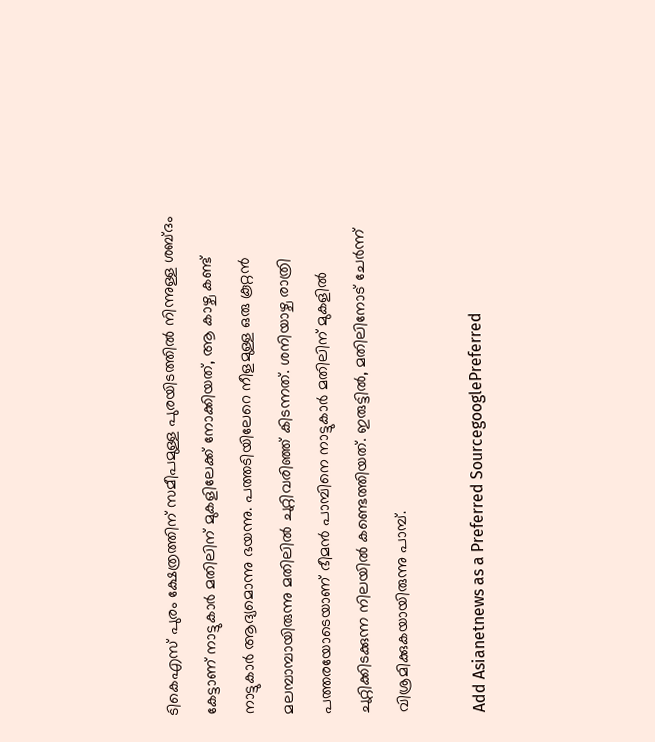ടികെഎസ് പുരം ക്ഷേത്രത്തിന് സമീപമുള്ള പുരയിടത്തിൽ നിന്നുള്ള ശബ്ദം കേട്ടാണ് നാട്ടുകാര്‍ മതിലിന് മുകളിലേക്ക് നോക്കിയത്, ആ കാഴ്ച കണ്ട് നാട്ടുകാര്‍ ആദ്യമൊന്നു ഭയന്നു. പത്തടിയിലേറെ നീളമുള്ള ഒരു കൂറ്റൻ മലമ്പാമ്പായിരുന്നു മതിലിൽ ചുറ്റിവരിഞ്ഞ് കിടന്നത്. ശനിയാഴ്ച രാത്രി പത്തരയോടെയാണ് ഭീമൻ പാമ്പിനെ നാട്ടുകാർ മതിലിന് മുകളിൽ ചുറ്റിക്കിടക്കുന്ന നിലയിൽ കണ്ടെത്തിയത്. ഇരുട്ടിൽ, മതിലിനോട് ചേർന്ന് വിശ്രമിക്കുകയായിരുന്നു പാമ്പ്.

Add Asianetnews as a Preferred SourcegooglePreferred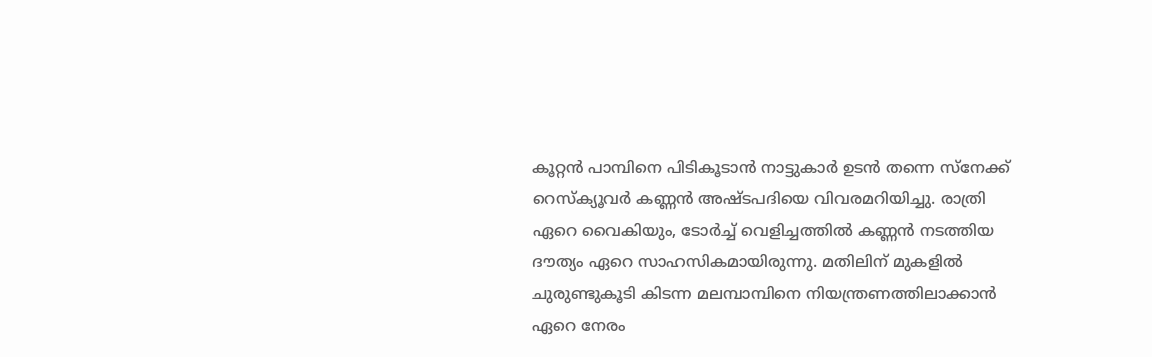കൂറ്റൻ പാമ്പിനെ പിടികൂടാൻ നാട്ടുകാർ ഉടൻ തന്നെ സ്നേക്ക് റെസ്ക്യൂവർ കണ്ണൻ അഷ്ടപദിയെ വിവരമറിയിച്ചു. രാത്രി ഏറെ വൈകിയും, ടോര്‍ച്ച് വെളിച്ചത്തിൽ കണ്ണൻ നടത്തിയ ദൗത്യം ഏറെ സാഹസികമായിരുന്നു. മതിലിന് മുകളിൽ ചുരുണ്ടുകൂടി കിടന്ന മലമ്പാമ്പിനെ നിയന്ത്രണത്തിലാക്കാൻ ഏറെ നേരം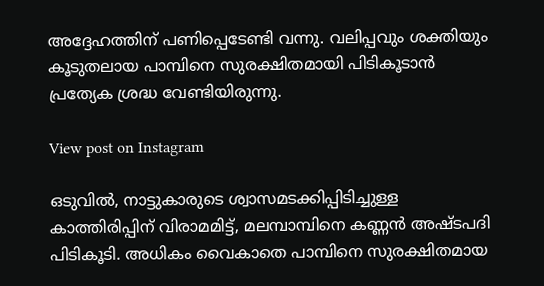അദ്ദേഹത്തിന് പണിപ്പെടേണ്ടി വന്നു. വലിപ്പവും ശക്തിയും കൂടുതലായ പാമ്പിനെ സുരക്ഷിതമായി പിടികൂടാൻ പ്രത്യേക ശ്രദ്ധ വേണ്ടിയിരുന്നു.

View post on Instagram

ഒടുവിൽ, നാട്ടുകാരുടെ ശ്വാസമടക്കിപ്പിടിച്ചുള്ള കാത്തിരിപ്പിന് വിരാമമിട്ട്, മലമ്പാമ്പിനെ കണ്ണൻ അഷ്ടപദി പിടികൂടി. അധികം വൈകാതെ പാമ്പിനെ സുരക്ഷിതമായ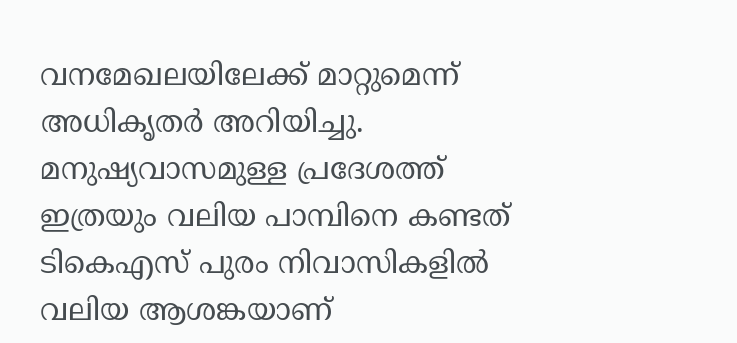വനമേഖലയിലേക്ക് മാറ്റുമെന്ന് അധികൃതർ അറിയിച്ചു. മനുഷ്യവാസമുള്ള പ്രദേശത്ത് ഇത്രയും വലിയ പാമ്പിനെ കണ്ടത് ടികെഎസ് പുരം നിവാസികളിൽ വലിയ ആശങ്കയാണ്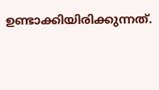ഉണ്ടാക്കിയിരിക്കുന്നത്.